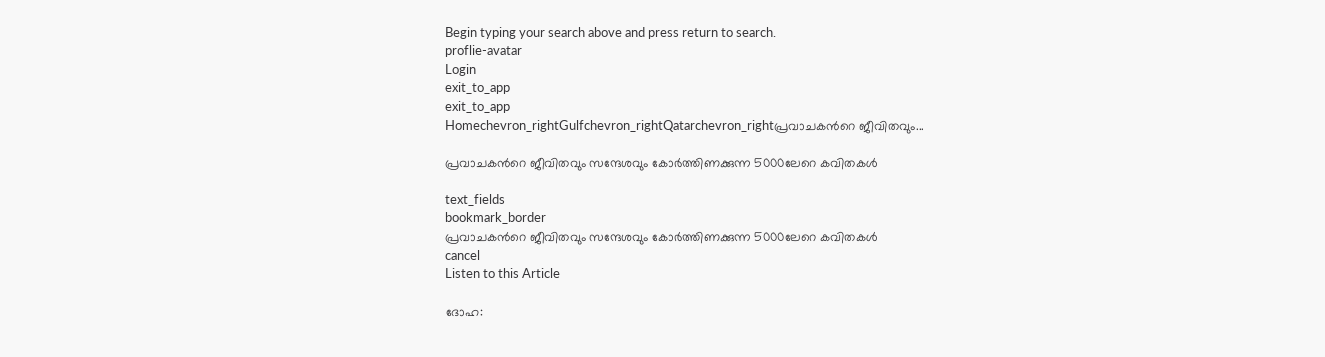Begin typing your search above and press return to search.
proflie-avatar
Login
exit_to_app
exit_to_app
Homechevron_rightGulfchevron_rightQatarchevron_rightപ്രവാചകന്‍റെ ജീവിതവും...

പ്രവാചകന്‍റെ ജീവിതവും സന്ദേശവും കോർത്തിണക്കുന്ന 5000ലേറെ കവിതകൾ

text_fields
bookmark_border
പ്രവാചകന്‍റെ ജീവിതവും സന്ദേശവും കോർത്തിണക്കുന്ന 5000ലേറെ കവിതകൾ
cancel
Listen to this Article

ദോഹ: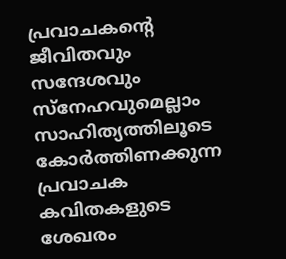പ്രവാചകന്‍റെ ജീവിതവും സന്ദേശവും സ്നേഹവുമെല്ലാം സാഹിത്യത്തിലൂടെ കോർത്തിണക്കുന്ന പ്രവാചക കവിതകളുടെ ശേഖരം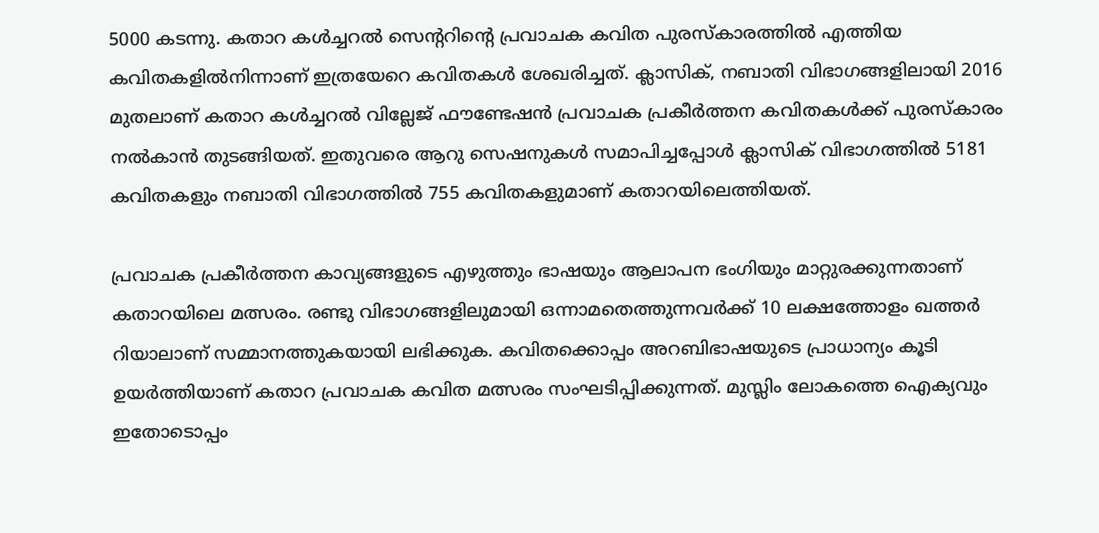5000 കടന്നു. കതാറ കൾച്ചറൽ സെന്‍ററിന്‍റെ പ്രവാചക കവിത പുരസ്കാരത്തിൽ എത്തിയ കവിതകളിൽനിന്നാണ് ഇത്രയേറെ കവിതകൾ ശേഖരിച്ചത്. ക്ലാസിക്, നബാതി വിഭാഗങ്ങളിലായി 2016 മുതലാണ് കതാറ കൾച്ചറൽ വില്ലേജ് ഫൗണ്ടേഷൻ പ്രവാചക പ്രകീർത്തന കവിതകൾക്ക് പുരസ്കാരം നൽകാൻ തുടങ്ങിയത്. ഇതുവരെ ആറു സെഷനുകൾ സമാപിച്ചപ്പോൾ ക്ലാസിക് വിഭാഗത്തിൽ 5181 കവിതകളും നബാതി വിഭാഗത്തിൽ 755 കവിതകളുമാണ് കതാറയിലെത്തിയത്.

പ്രവാചക പ്രകീർത്തന കാവ്യങ്ങളുടെ എഴുത്തും ഭാഷയും ആലാപന ഭംഗിയും മാറ്റുരക്കുന്നതാണ് കതാറയിലെ മത്സരം. രണ്ടു വിഭാഗങ്ങളിലുമായി ഒന്നാമതെത്തുന്നവർക്ക് 10 ലക്ഷത്തോളം ഖത്തർ റിയാലാണ് സമ്മാനത്തുകയായി ലഭിക്കുക. കവിതക്കൊപ്പം അറബിഭാഷയുടെ പ്രാധാന്യം കൂടി ഉയർത്തിയാണ് കതാറ പ്രവാചക കവിത മത്സരം സംഘടിപ്പിക്കുന്നത്. മുസ്ലിം ലോകത്തെ ഐക്യവും ഇതോടൊപ്പം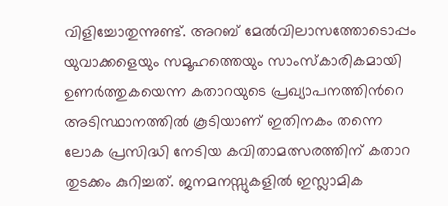വിളിച്ചോതുന്നുണ്ട്. അറബ് മേൽവിലാസത്തോടൊപ്പം യുവാക്കളെയും സമൂഹത്തെയും സാംസ്കാരികമായി ഉണർത്തുകയെന്ന കതാറയുടെ പ്രഖ്യാപനത്തിന്‍റെ അടിസ്ഥാനത്തിൽ കൂടിയാണ് ഇതിനകം തന്നെ ലോക പ്രസിദ്ധി നേടിയ കവിതാമത്സരത്തിന് കതാറ തുടക്കം കുറിച്ചത്. ജനമനസ്സുകളിൽ ഇസ്ലാമിക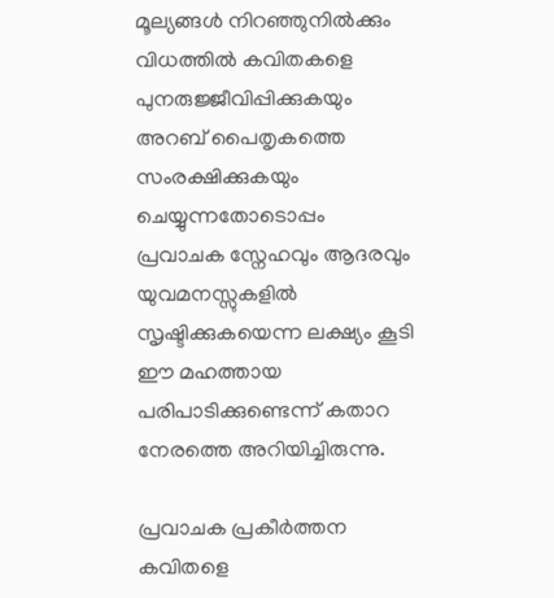മൂല്യങ്ങൾ നിറഞ്ഞുനിൽക്കും വിധത്തിൽ കവിതകളെ പുനരുജ്ജീവിപ്പിക്കുകയും അറബ് പൈതൃകത്തെ സംരക്ഷിക്കുകയും ചെയ്യുന്നതോടൊപ്പം പ്രവാചക സ്നേഹവും ആദരവും യുവമനസ്സുകളിൽ സൃഷ്ടിക്കുകയെന്ന ലക്ഷ്യം കൂടി ഈ മഹത്തായ പരിപാടിക്കുണ്ടെന്ന് കതാറ നേരത്തെ അറിയിച്ചിരുന്നു.

പ്രവാചക പ്രകീർത്തന കവിതളെ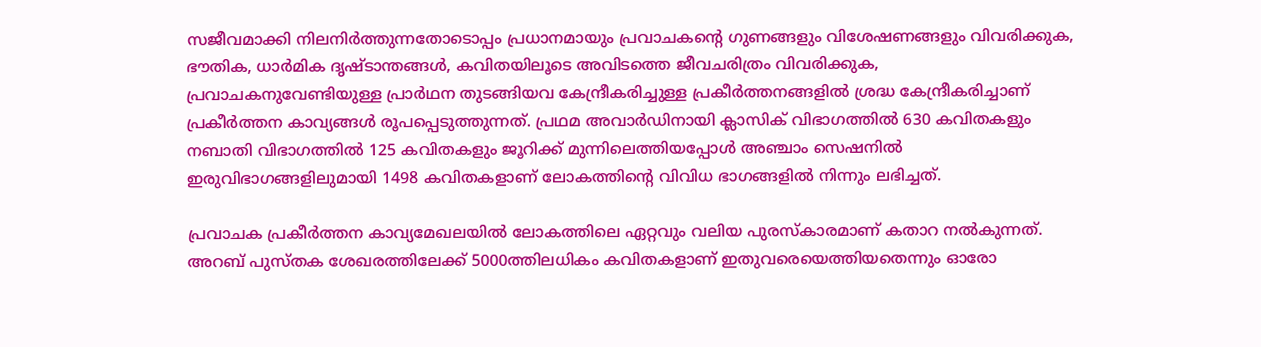സജീവമാക്കി നിലനിർത്തുന്നതോടൊപ്പം പ്രധാനമായും പ്രവാചകന്‍റെ ഗുണങ്ങളും വിശേഷണങ്ങളും വിവരിക്കുക, ഭൗതിക, ധാർമിക ദൃഷ്ടാന്തങ്ങൾ, കവിതയിലൂടെ അവിടത്തെ ജീവചരിത്രം വിവരിക്കുക, പ്രവാചകനുവേണ്ടിയുള്ള പ്രാർഥന തുടങ്ങിയവ കേന്ദ്രീകരിച്ചുള്ള പ്രകീർത്തനങ്ങളിൽ ശ്രദ്ധ കേന്ദ്രീകരിച്ചാണ് പ്രകീർത്തന കാവ്യങ്ങൾ രൂപപ്പെടുത്തുന്നത്. പ്രഥമ അവാർഡിനായി ക്ലാസിക് വിഭാഗത്തിൽ 630 കവിതകളും നബാതി വിഭാഗത്തിൽ 125 കവിതകളും ജൂറിക്ക് മുന്നിലെത്തിയപ്പോൾ അഞ്ചാം സെഷനിൽ ഇരുവിഭാഗങ്ങളിലുമായി 1498 കവിതകളാണ് ലോകത്തിന്‍റെ വിവിധ ഭാഗങ്ങളിൽ നിന്നും ലഭിച്ചത്.

പ്രവാചക പ്രകീർത്തന കാവ്യമേഖലയിൽ ലോകത്തിലെ ഏറ്റവും വലിയ പുരസ്കാരമാണ് കതാറ നൽകുന്നത്. അറബ് പുസ്തക ശേഖരത്തിലേക്ക് 5000ത്തിലധികം കവിതകളാണ് ഇതുവരെയെത്തിയതെന്നും ഓരോ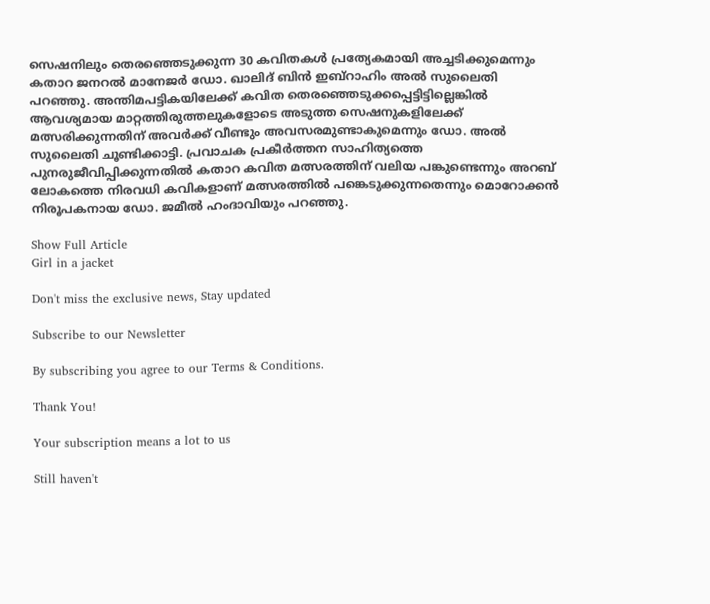സെഷനിലും തെരഞ്ഞെടുക്കുന്ന 30 കവിതകൾ പ്രത്യേകമായി അച്ചടിക്കുമെന്നും കതാറ ജനറൽ മാനേജർ ഡോ. ഖാലിദ് ബിൻ ഇബ്റാഹിം അൽ സുലൈതി പറഞ്ഞു. അന്തിമപട്ടികയിലേക്ക് കവിത തെരഞ്ഞെടുക്കപ്പെട്ടിട്ടില്ലെങ്കിൽ ആവശ്യമായ മാറ്റത്തിരുത്തലുകളോടെ അടുത്ത സെഷനുകളിലേക്ക് മത്സരിക്കുന്നതിന് അവർക്ക് വീണ്ടും അവസരമുണ്ടാകുമെന്നും ഡോ. അൽ സുലൈതി ചൂണ്ടിക്കാട്ടി. പ്രവാചക പ്രകീർത്തന സാഹിത്യത്തെ പുനരുജീവിപ്പിക്കുന്നതിൽ കതാറ കവിത മത്സരത്തിന് വലിയ പങ്കുണ്ടെന്നും അറബ് ലോകത്തെ നിരവധി കവികളാണ് മത്സരത്തിൽ പങ്കെടുക്കുന്നതെന്നും മൊറോക്കൻ നിരൂപകനായ ഡോ. ജമീൽ ഹംദാവിയും പറഞ്ഞു.

Show Full Article
Girl in a jacket

Don't miss the exclusive news, Stay updated

Subscribe to our Newsletter

By subscribing you agree to our Terms & Conditions.

Thank You!

Your subscription means a lot to us

Still haven't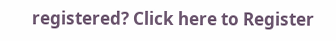registered? Click here to Register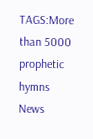TAGS:More than 5000 prophetic hymns
News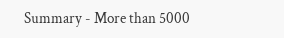Summary - More than 5000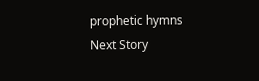prophetic hymns
Next Story